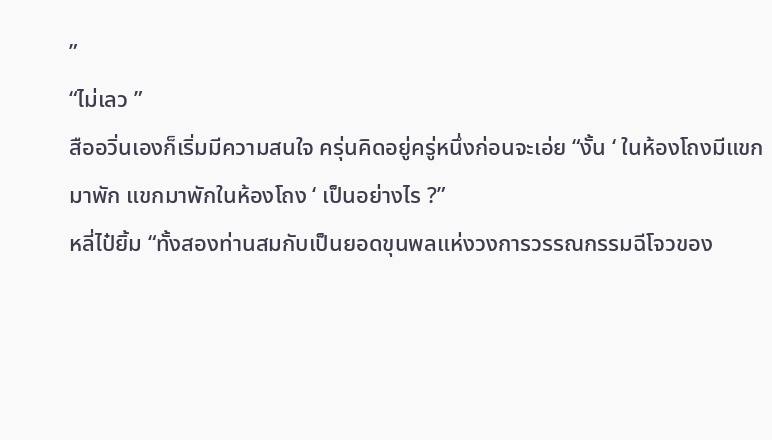”
“ไม่เลว ”
สืออวิ่นเองก็เริ่มมีความสนใจ ครุ่นคิดอยู่ครู่หนึ่งก่อนจะเอ่ย “งั้น ‘ ในห้องโถงมีแขกมาพัก แขกมาพักในห้องโถง ‘ เป็นอย่างไร ?”
หลี่ไป๋ยิ้ม “ทั้งสองท่านสมกับเป็นยอดขุนพลแห่งวงการวรรณกรรมฉีโจวของ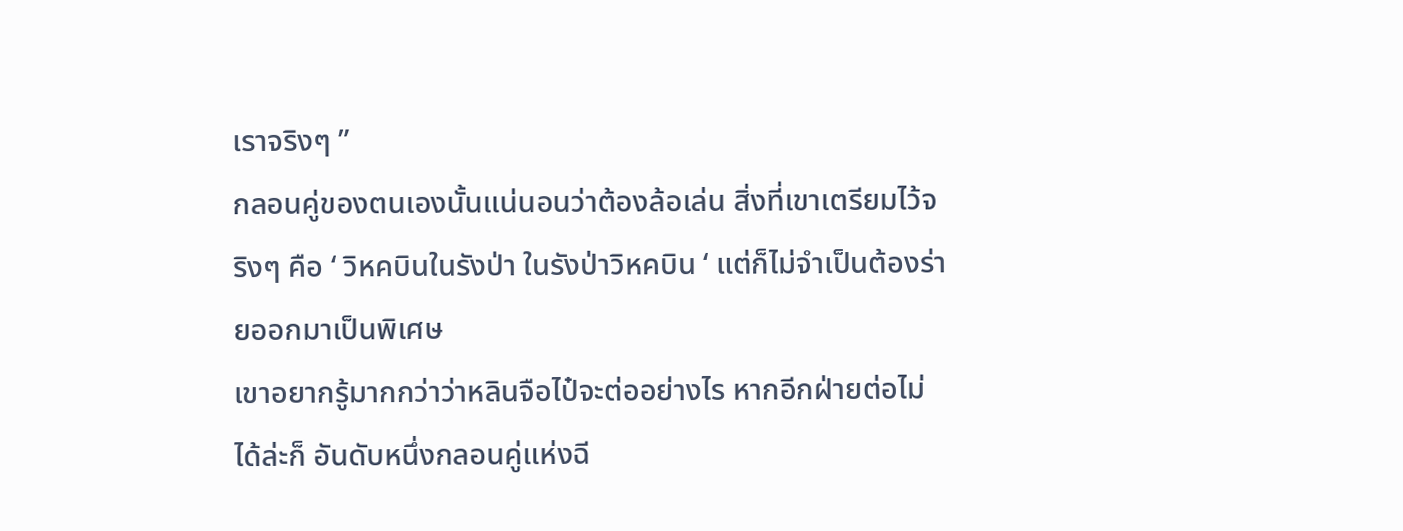เราจริงๆ ”
กลอนคู่ของตนเองนั้นแน่นอนว่าต้องล้อเล่น สิ่งที่เขาเตรียมไว้จริงๆ คือ ‘ วิหคบินในรังป่า ในรังป่าวิหคบิน ‘ แต่ก็ไม่จำเป็นต้องร่ายออกมาเป็นพิเศษ
เขาอยากรู้มากกว่าว่าหลินจือไป๋จะต่ออย่างไร หากอีกฝ่ายต่อไม่ได้ล่ะก็ อันดับหนึ่งกลอนคู่แห่งฉี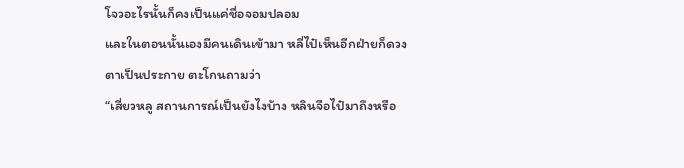โจวอะไรนั้นก็คงเป็นแค่ชื่อจอมปลอม
และในตอนนั้นเองมีคนเดินเข้ามา หลี่ไป๋เห็นอีกฝ่ายก็ดวงตาเป็นประกาย ตะโกนถามว่า
“เสี่ยวหลู สถานการณ์เป็นยังไงบ้าง หลินจือไป๋มาถึงหรือ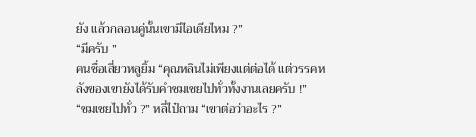ยัง แล้วกลอนคู่นั้นเขามีไอเดียไหม ?”
“มีครับ ”
คนชื่อเสี่ยวหลูยิ้ม “คุณหลินไม่เพียงแต่ต่อได้ แต่วรรคหลังของเขายังได้รับคำชมเชยไปทั่วทั้งงานเลยครับ !”
“ชมเชยไปทั่ว ?” หลี่ไป๋ถาม “เขาต่อว่าอะไร ?”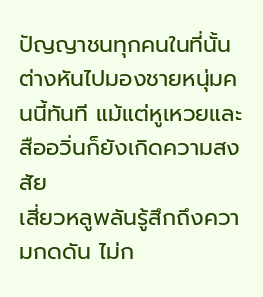ปัญญาชนทุกคนในที่นั้นต่างหันไปมองชายหนุ่มคนนี้ทันที แม้แต่หูเหวยและสืออวิ่นก็ยังเกิดความสงสัย
เสี่ยวหลูพลันรู้สึกถึงความกดดัน ไม่ก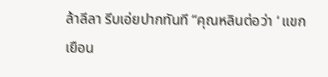ล้าลีลา รีบเอ่ยปากทันที “คุณหลินต่อว่า ‘ แขกเยือน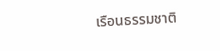เรือนธรรมชาติ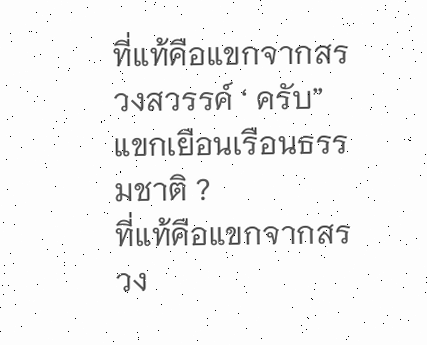ที่แท้คือแขกจากสรวงสวรรค์ ‘ ครับ”
แขกเยือนเรือนธรรมชาติ ?
ที่แท้คือแขกจากสรวง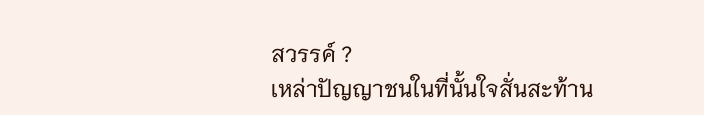สวรรค์ ?
เหล่าปัญญาชนในที่นั้นใจสั่นสะท้าน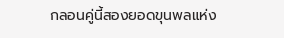กลอนคู่นี้สองยอดขุนพลแห่ง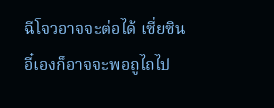ฉีโจวอาจจะต่อได้ เซี่ยซินอี๋เองก็อาจจะพอถูไถไป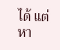ได้ แต่หา